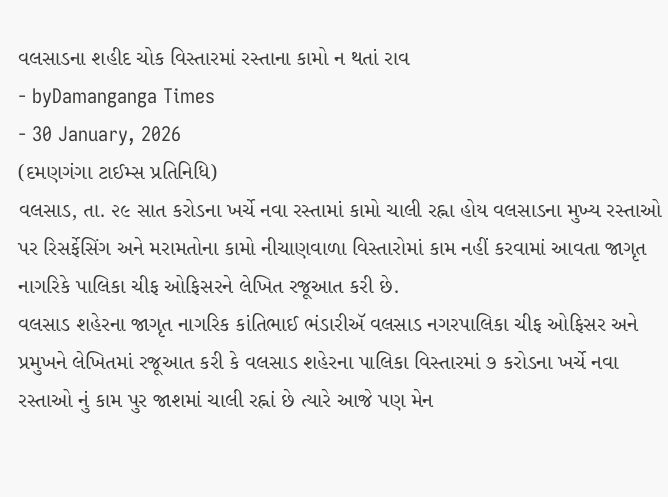વલસાડના શહીદ ચોક વિસ્તારમાં રસ્તાના કામો ન થતાં રાવ
- byDamanganga Times
- 30 January, 2026
(દમણગંગા ટાઈમ્સ પ્રતિનિધિ)
વલસાડ, તા. ૨૯ સાત કરોડના ખર્ચે નવા રસ્તામાં કામો ચાલી રહ્ના હોય વલસાડના મુખ્ય રસ્તાઓ પર રિસર્ફેસિંગ અને મરામતોના કામો નીચાણવાળા વિસ્તારોમાં કામ નહીં કરવામાં આવતા જાગૃત નાગરિકે પાલિકા ચીફ ઓફિસરને લેખિત રજૂઆત કરી છે.
વલસાડ શહેરના જાગૃત નાગરિક કાંતિભાઈ ભંડારીઍ વલસાડ નગરપાલિકા ચીફ ઓફિસર અને પ્રમુખને લેખિતમાં રજૂઆત કરી કે વલસાડ શહેરના પાલિકા વિસ્તારમાં ૭ કરોડના ખર્ચે નવા રસ્તાઓ નું કામ પુર જાશમાં ચાલી રહ્નાં છે ત્યારે આજે પણ મેન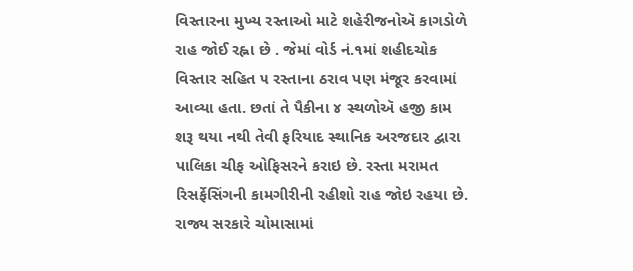વિસ્તારના મુખ્ય રસ્તાઓ માટે શહેરીજનોઍ કાગડોળે રાહ જોઈ રહ્ના છે . જેમાં વોર્ડ નં.૧માં શહીદચોક વિસ્તાર સહિત ૫ રસ્તાના ઠરાવ પણ મંજૂર કરવામાં આવ્યા હતા. છતાં તે પૈકીના ૪ સ્થળોઍ હજી કામ શરૂ થયા નથી તેવી ફરિયાદ સ્થાનિક અરજદાર દ્વારા પાલિકા ચીફ ઓફિસરને કરાઇ છે. રસ્તા મરામત રિસર્ફેસિંગની કામગીરીની રહીશો રાહ જોઇ રહયા છે.
રાજ્ય સરકારે ચોમાસામાં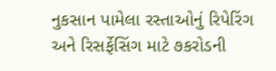નુકસાન પામેલા રસ્તાઓનું રિપેરિંગ અને રિસર્ફેસિંગ માટે ૭કરોડની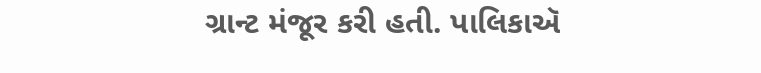ગ્રાન્ટ મંજૂર કરી હતી. પાલિકાઍ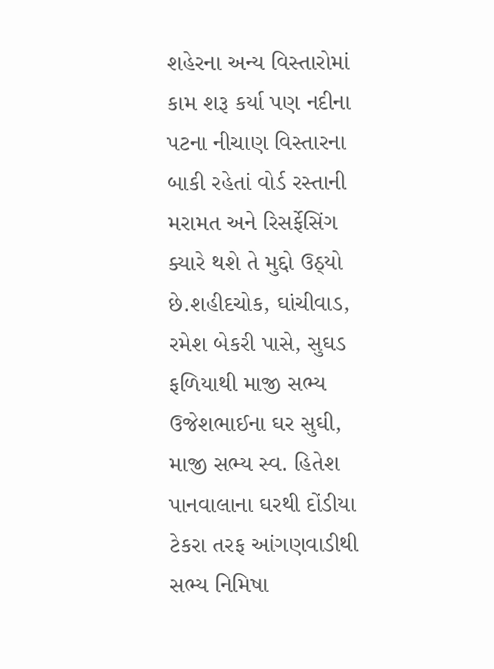શહેરના અન્ય વિસ્તારોમાં કામ શરૂ કર્યા પણ નદીના પટના નીચાણ વિસ્તારના બાકી રહેતાં વોર્ડ રસ્તાની મરામત અને રિસર્ફેસિંગ ક્યારે થશે તે મુદ્દો ઉઠ્યો છે.શહીદચોક, ઘાંચીવાડ, રમેશ બેકરી પાસે, સુઘડ ફળિયાથી માજી સભ્ય ઉજેશભાઈના ઘર સુઘી, માજી સભ્ય સ્વ. હિતેશ પાનવાલાના ઘરથી દોંડીયા ટેકરા તરફ આંગણવાડીથી સભ્ય નિમિષા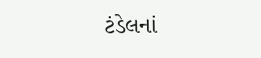ટંડેલનાં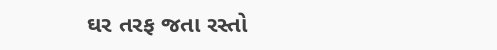ઘર તરફ જતા રસ્તો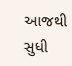આજથી સુધી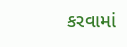કરવામાં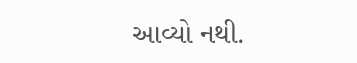આવ્યો નથી.